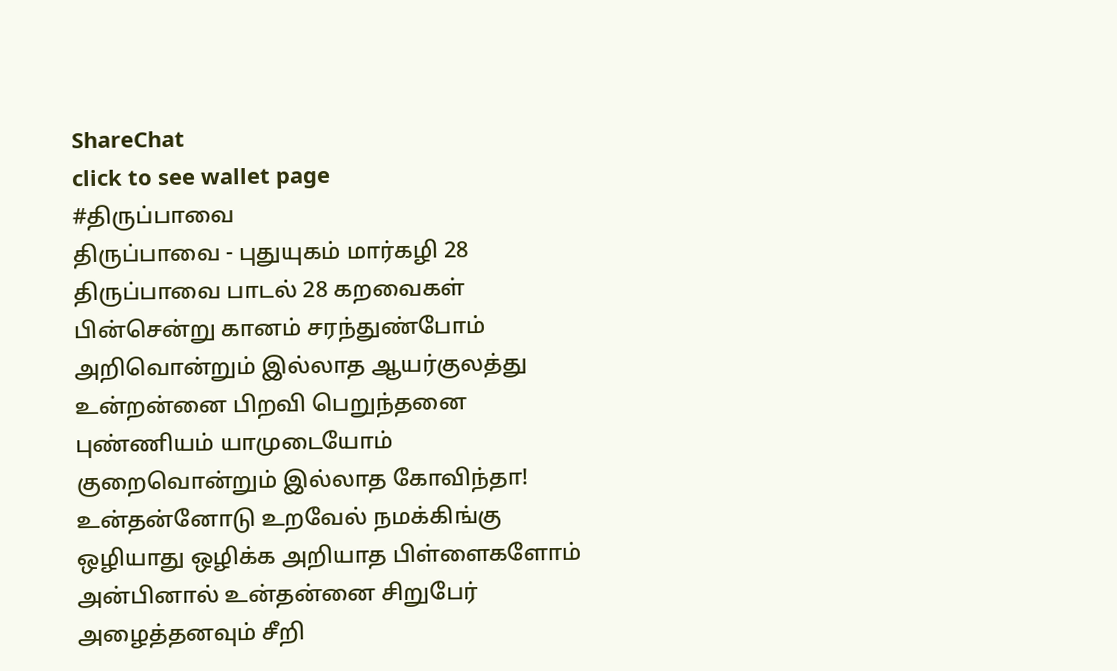ShareChat
click to see wallet page
#திருப்பாவை
திருப்பாவை - புதுயுகம் மார்கழி 28 திருப்பாவை பாடல் 28 கறவைகள் பின்சென்று கானம் சரந்துண்போம் அறிவொன்றும் இல்லாத ஆயர்குலத்து உன்றன்னை பிறவி பெறுந்தனை புண்ணியம் யாமுடையோம் குறைவொன்றும் இல்லாத கோவிந்தா! உன்தன்னோடு உறவேல் நமக்கிங்கு ஒழியாது ஒழிக்க அறியாத பிள்ளைகளோம் அன்பினால் உன்தன்னை சிறுபேர் அழைத்தனவும் சீறி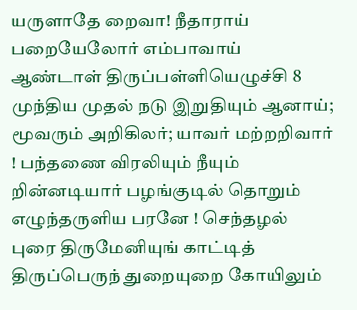யருளாதே றைவா! நீதாராய் பறையேலோர் எம்பாவாய் ஆண்டாள் திருப்பள்ளியெழுச்சி 8 முந்திய முதல் நடு இறுதியும் ஆனாய்; மூவரும் அறிகிலர்; யாவர் மற்றறிவார் ! பந்தணை விரலியும் நீயும் றின்னடியார் பழங்குடில் தொறும் எழுந்தருளிய பரனே ! செந்தழல் புரை திருமேனியுங் காட்டித் திருப்பெருந் துறையுறை கோயிலும்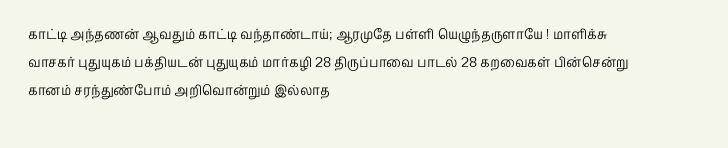காட்டி அந்தணன் ஆவதும் காட்டி வந்தாண்டாய்; ஆரமுதே பள்ளி யெழுந்தருளாயே ! மாளிக்சு வாசகர் புதுயுகம் பக்தியடன் புதுயுகம் மார்கழி 28 திருப்பாவை பாடல் 28 கறவைகள் பின்சென்று கானம் சரந்துண்போம் அறிவொன்றும் இல்லாத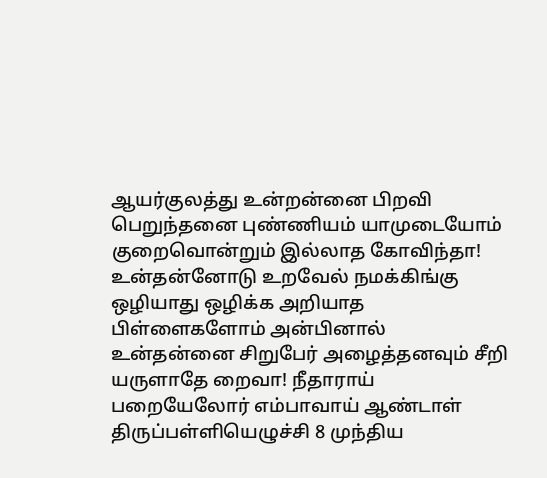ஆயர்குலத்து உன்றன்னை பிறவி பெறுந்தனை புண்ணியம் யாமுடையோம் குறைவொன்றும் இல்லாத கோவிந்தா! உன்தன்னோடு உறவேல் நமக்கிங்கு ஒழியாது ஒழிக்க அறியாத பிள்ளைகளோம் அன்பினால் உன்தன்னை சிறுபேர் அழைத்தனவும் சீறி யருளாதே றைவா! நீதாராய் பறையேலோர் எம்பாவாய் ஆண்டாள் திருப்பள்ளியெழுச்சி 8 முந்திய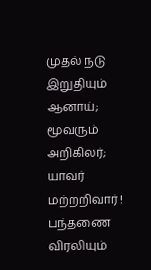முதல் நடு இறுதியும் ஆனாய்; மூவரும் அறிகிலர்; யாவர் மற்றறிவார் ! பந்தணை விரலியும்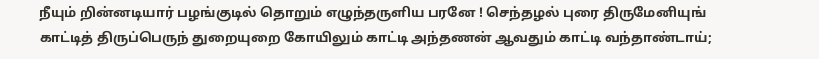நீயும் றின்னடியார் பழங்குடில் தொறும் எழுந்தருளிய பரனே ! செந்தழல் புரை திருமேனியுங் காட்டித் திருப்பெருந் துறையுறை கோயிலும் காட்டி அந்தணன் ஆவதும் காட்டி வந்தாண்டாய்;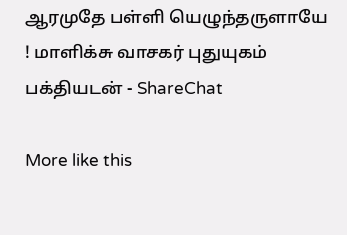ஆரமுதே பள்ளி யெழுந்தருளாயே ! மாளிக்சு வாசகர் புதுயுகம் பக்தியடன் - ShareChat

More like this